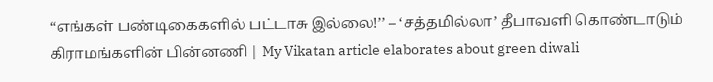“எங்கள் பண்டிகைகளில் பட்டாசு இல்லை!’’ – ‘சத்தமில்லா’ தீபாவளி கொண்டாடும் கிராமங்களின் பின்னணி | My Vikatan article elaborates about green diwali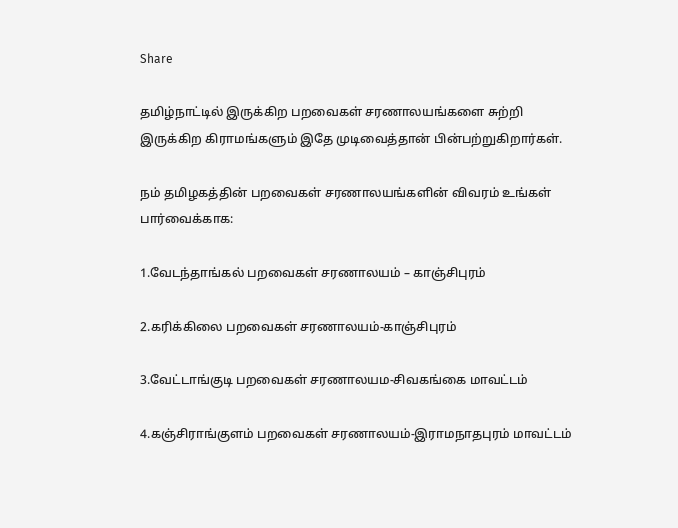Share

தமிழ்நாட்டில் இருக்கிற பறவைகள் சரணாலயங்களை சுற்றி இருக்கிற கிராமங்களும் இதே முடிவைத்தான் பின்பற்றுகிறார்கள்.

நம் தமிழகத்தின் பறவைகள் சரணாலயங்களின் விவரம் உங்கள் பார்வைக்காக:

1.வேடந்தாங்கல் பறவைகள் சரணாலயம் – காஞ்சிபுரம்

2.கரிக்கிலை பறவைகள் சரணாலயம்-காஞ்சிபுரம்

3.வேட்டாங்குடி பறவைகள் சரணாலயம-சிவகங்கை மாவட்டம்

4.கஞ்சிராங்குளம் பறவைகள் சரணாலயம்-இராமநாதபுரம் மாவட்டம்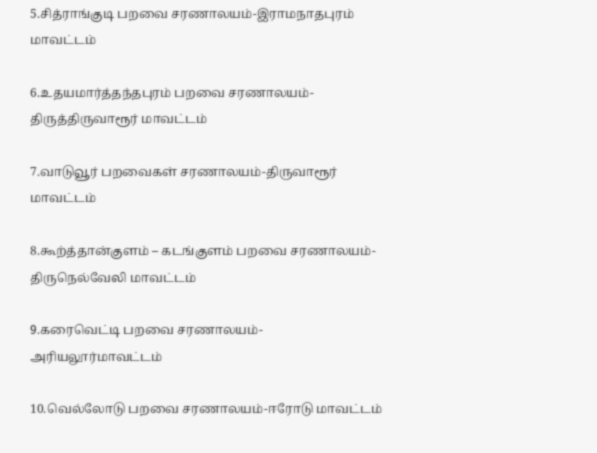5.சித்ராங்குடி பறவை சரணாலயம்-இராமநாதபுரம் மாவட்டம்

6.உதயமார்த்தந்தபுரம் பறவை சரணாலயம்-திருத்திருவாரூர் மாவட்டம்

7.வாடுவூர் பறவைகள் சரணாலயம்-திருவாரூர் மாவட்டம்

8.கூற்த்தான்குளம் – கடங்குளம் பறவை சரணாலயம்-திருநெல்வேலி மாவட்டம்

9.கரைவெட்டி பறவை சரணாலயம்-அரியலூர்மாவட்டம்

10.வெல்லோடு பறவை சரணாலயம்-ஈரோடு மாவட்டம்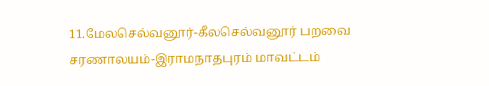11.மேலசெல்வனூர்-கீலசெல்வனூர் பறவை சரணாலயம்-இராமநாதபுரம் மாவட்டம்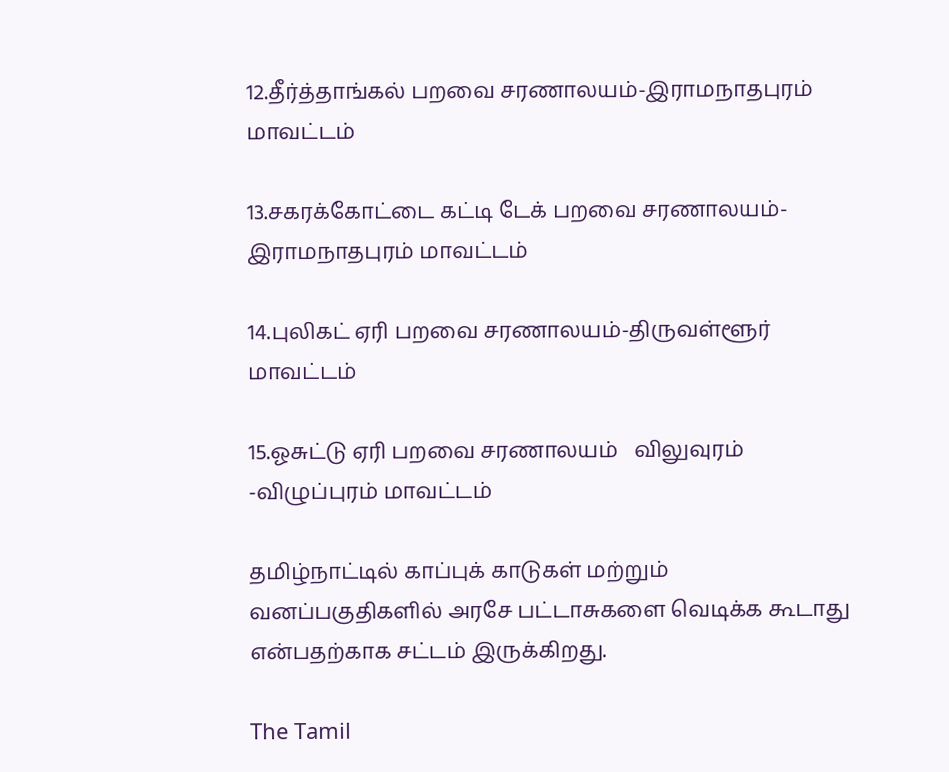12.தீர்த்தாங்கல் பறவை சரணாலயம்-இராமநாதபுரம் மாவட்டம்

13.சகரக்கோட்டை கட்டி டேக் பறவை சரணாலயம்-இராமநாதபுரம் மாவட்டம்

14.புலிகட் ஏரி பறவை சரணாலயம்-திருவள்ளூர் மாவட்டம்

15.ஓசுட்டு ஏரி பறவை சரணாலயம்   விலுவுரம் -விழுப்புரம் மாவட்டம்

தமிழ்நாட்டில் காப்புக் காடுகள் மற்றும் வனப்பகுதிகளில் அரசே பட்டாசுகளை வெடிக்க கூடாது என்பதற்காக சட்டம் இருக்கிறது.

The Tamil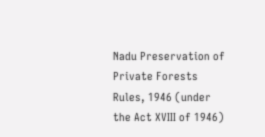Nadu Preservation of Private Forests Rules, 1946 (under the Act XVIII of 1946)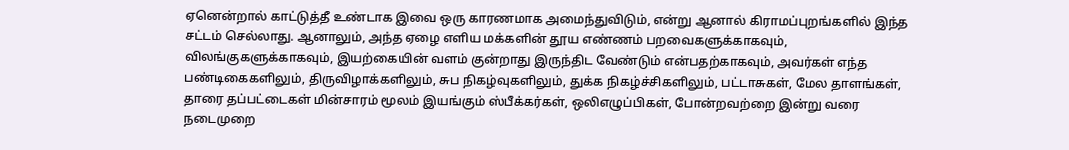ஏனென்றால் காட்டுத்தீ உண்டாக இவை ஒரு காரணமாக அமைந்துவிடும், என்று ஆனால் கிராமப்புறங்களில் இந்த சட்டம் செல்லாது. ஆனாலும், அந்த ஏழை எளிய மக்களின் தூய எண்ணம் பறவைகளுக்காகவும், விலங்குகளுக்காகவும், இயற்கையின் வளம் குன்றாது இருந்திட வேண்டும் என்பதற்காகவும், அவர்கள் எந்த பண்டிகைகளிலும், திருவிழாக்களிலும், சுப நிகழ்வுகளிலும், துக்க நிகழ்ச்சிகளிலும், பட்டாசுகள், மேல தாளங்கள், தாரை தப்பட்டைகள் மின்சாரம் மூலம் இயங்கும் ஸ்பீக்கர்கள், ஒலிஎழுப்பிகள், போன்றவற்றை இன்று வரை நடைமுறை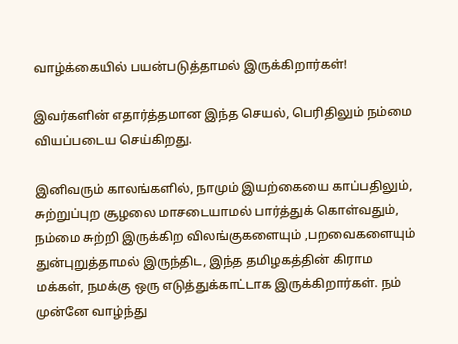வாழ்க்கையில் பயன்படுத்தாமல் இருக்கிறார்கள்!

இவர்களின் எதார்த்தமான இந்த செயல், பெரிதிலும் நம்மை வியப்படைய செய்கிறது.

இனிவரும் காலங்களில், நாமும் இயற்கையை காப்பதிலும், சுற்றுப்புற சூழலை மாசடையாமல் பார்த்துக் கொள்வதும், நம்மை சுற்றி இருக்கிற விலங்குகளையும் ,பறவைகளையும் துன்புறுத்தாமல் இருந்திட, இந்த தமிழகத்தின் கிராம மக்கள், நமக்கு ஒரு எடுத்துக்காட்டாக இருக்கிறார்கள். நம் முன்னே வாழ்ந்து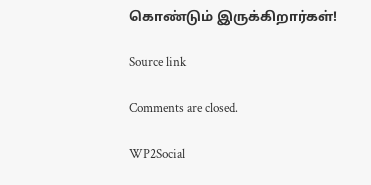கொண்டும் இருக்கிறார்கள்!

Source link

Comments are closed.

WP2Social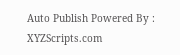Auto Publish Powered By : XYZScripts.com